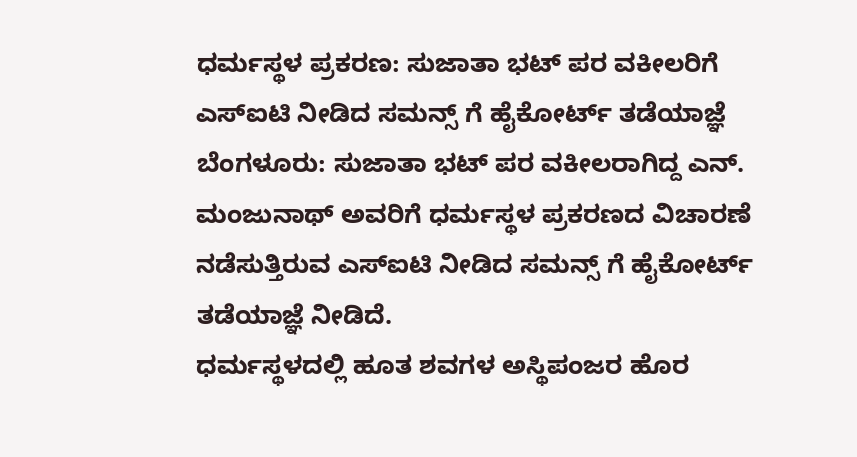ಧರ್ಮಸ್ಥಳ ಪ್ರಕರಣ: ಸುಜಾತಾ ಭಟ್ ಪರ ವಕೀಲರಿಗೆ ಎಸ್ಐಟಿ ನೀಡಿದ ಸಮನ್ಸ್ ಗೆ ಹೈಕೋರ್ಟ್ ತಡೆಯಾಜ್ಞೆ
ಬೆಂಗಳೂರು: ಸುಜಾತಾ ಭಟ್ ಪರ ವಕೀಲರಾಗಿದ್ದ ಎನ್. ಮಂಜುನಾಥ್ ಅವರಿಗೆ ಧರ್ಮಸ್ಥಳ ಪ್ರಕರಣದ ವಿಚಾರಣೆ ನಡೆಸುತ್ತಿರುವ ಎಸ್ಐಟಿ ನೀಡಿದ ಸಮನ್ಸ್ ಗೆ ಹೈಕೋರ್ಟ್ ತಡೆಯಾಜ್ಞೆ ನೀಡಿದೆ.
ಧರ್ಮಸ್ಥಳದಲ್ಲಿ ಹೂತ ಶವಗಳ ಅಸ್ಥಿಪಂಜರ ಹೊರ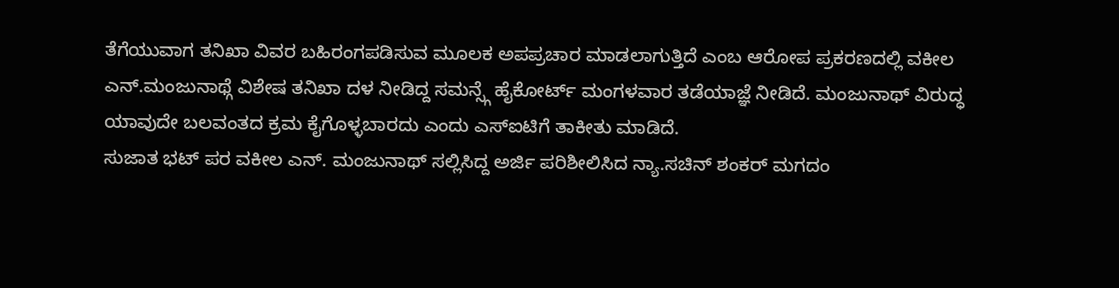ತೆಗೆಯುವಾಗ ತನಿಖಾ ವಿವರ ಬಹಿರಂಗಪಡಿಸುವ ಮೂಲಕ ಅಪಪ್ರಚಾರ ಮಾಡಲಾಗುತ್ತಿದೆ ಎಂಬ ಆರೋಪ ಪ್ರಕರಣದಲ್ಲಿ ವಕೀಲ ಎನ್.ಮಂಜುನಾಥ್ಗೆ ವಿಶೇಷ ತನಿಖಾ ದಳ ನೀಡಿದ್ದ ಸಮನ್ಸ್ಗೆ ಹೈಕೋರ್ಟ್ ಮಂಗಳವಾರ ತಡೆಯಾಜ್ಞೆ ನೀಡಿದೆ. ಮಂಜುನಾಥ್ ವಿರುದ್ಧ ಯಾವುದೇ ಬಲವಂತದ ಕ್ರಮ ಕೈಗೊಳ್ಳಬಾರದು ಎಂದು ಎಸ್ಐಟಿಗೆ ತಾಕೀತು ಮಾಡಿದೆ.
ಸುಜಾತ ಭಟ್ ಪರ ವಕೀಲ ಎನ್. ಮಂಜುನಾಥ್ ಸಲ್ಲಿಸಿದ್ದ ಅರ್ಜಿ ಪರಿಶೀಲಿಸಿದ ನ್ಯಾ.ಸಚಿನ್ ಶಂಕರ್ ಮಗದಂ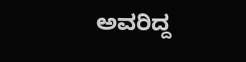ಅವರಿದ್ದ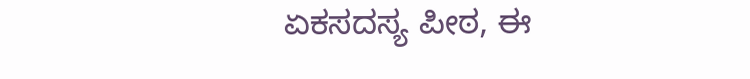ಏಕಸದಸ್ಯ ಪೀಠ, ಈ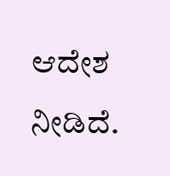ಆದೇಶ ನೀಡಿದೆ.